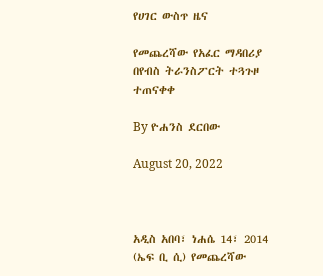የሀገር ውስጥ ዜና

የመጨረሻው የአፈር ማዳበሪያ በየብስ ትራንስፖርት ተጓጉዞ ተጠናቀቀ

By ዮሐንስ ደርበው

August 20, 2022



አዲስ አበባ፣ ነሐሴ 14፣ 2014 (ኤፍ ቢ ሲ) የመጨረሻው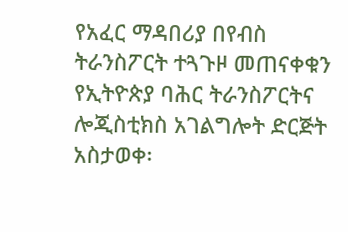የአፈር ማዳበሪያ በየብስ ትራንስፖርት ተጓጉዞ መጠናቀቁን የኢትዮጵያ ባሕር ትራንስፖርትና ሎጂስቲክስ አገልግሎት ድርጅት አስታወቀ፡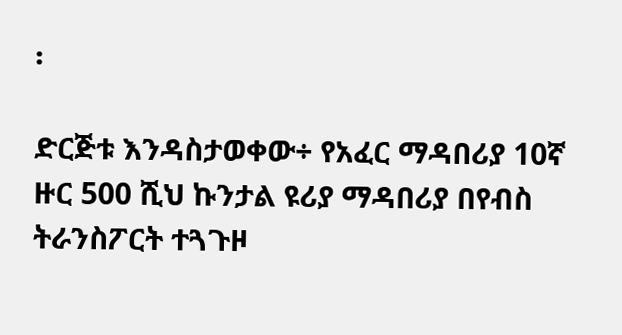፡

ድርጅቱ እንዳስታወቀው÷ የአፈር ማዳበሪያ 10ኛ ዙር 500 ሺህ ኩንታል ዩሪያ ማዳበሪያ በየብስ ትራንስፖርት ተጓጉዞ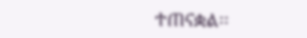ተጠናቋል፡፡